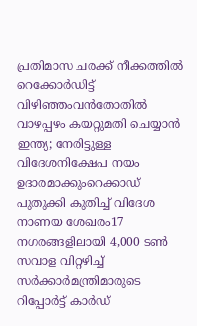പ്രതിമാസ ചരക്ക് നീക്കത്തിൽ റെക്കോർഡിട്ട് വിഴിഞ്ഞംവൻതോതിൽ വാഴപ്പഴം കയറ്റുമതി ചെയ്യാൻ ഇന്ത്യ; നേരിട്ടുള്ള വിദേശനിക്ഷേപ നയം ഉദാരമാക്കുംറെക്കാഡ് പുതുക്കി കുതിച്ച്‌ വിദേശ നാണയ ശേഖരം17 നഗരങ്ങളിലായി 4,000 ടൺ സവാള വിറ്റഴിച്ച് സർക്കാർമന്ത്രിമാരുടെ റിപ്പോർട്ട് കാർഡ്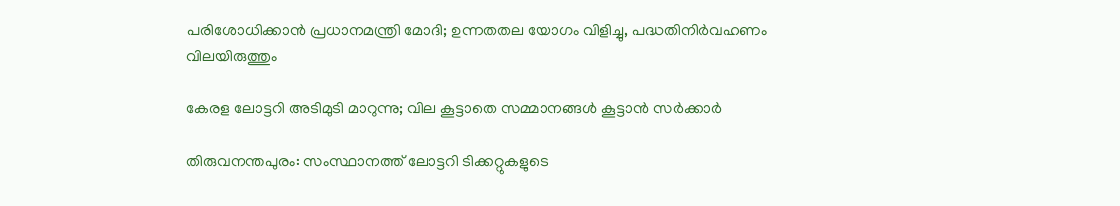പരിശോധിക്കാൻ പ്രധാനമന്ത്രി മോദി; ഉന്നതതല യോഗം വിളിച്ചു, പദ്ധതിനിർവഹണം വിലയിരുത്തും

കേരള ലോട്ടറി അടിമുടി മാറുന്നു; വില കൂട്ടാതെ സമ്മാനങ്ങൾ കൂട്ടാൻ സർക്കാർ

തിരുവനന്തപുരം: സംസ്ഥാനത്ത് ലോട്ടറി ടിക്കറ്റുകളുടെ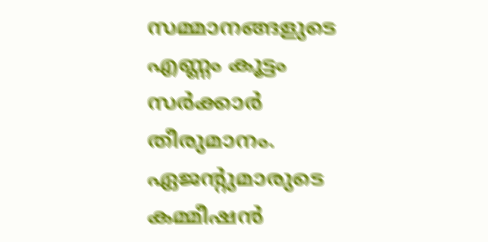സമ്മാനങ്ങളുടെ എണ്ണം കൂട്ടം സർക്കാർ തീരുമാനം. ഏജന്റുമാരുടെ കമ്മീഷൻ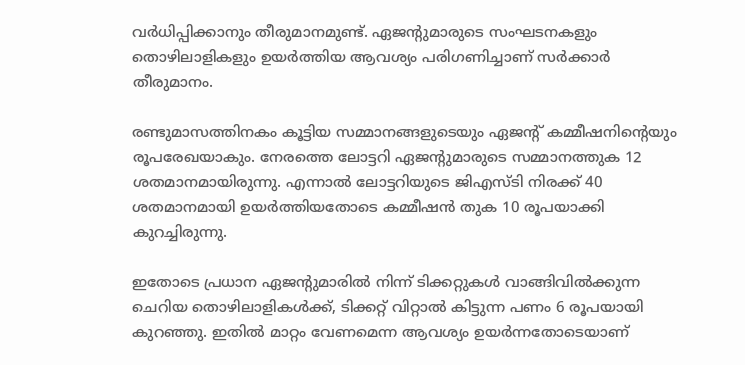വർധിപ്പിക്കാനും തീരുമാനമുണ്ട്. ഏജന്റുമാരുടെ സംഘടനകളും തൊഴിലാളികളും ഉയർത്തിയ ആവശ്യം പരിഗണിച്ചാണ് സർക്കാർ തീരുമാനം.

രണ്ടുമാസത്തിനകം കൂട്ടിയ സമ്മാനങ്ങളുടെയും ഏജന്റ് കമ്മീഷനിന്റെയും രൂപരേഖയാകും. നേരത്തെ ലോട്ടറി ഏജന്റുമാരുടെ സമ്മാനത്തുക 12 ശതമാനമായിരുന്നു. എന്നാൽ ലോട്ടറിയുടെ ജിഎസ്ടി നിരക്ക് 40 ശതമാനമായി ഉയർത്തിയതോടെ കമ്മീഷൻ തുക 10 രൂപയാക്കി കുറച്ചിരുന്നു.

ഇതോടെ പ്രധാന ഏജന്റുമാരിൽ നിന്ന് ടിക്കറ്റുകൾ വാങ്ങിവിൽക്കുന്ന ചെറിയ തൊഴിലാളികൾക്ക്, ടിക്കറ്റ് വിറ്റാൽ കിട്ടുന്ന പണം 6 രൂപയായി കുറഞ്ഞു. ഇതിൽ മാറ്റം വേണമെന്ന ആവശ്യം ഉയർന്നതോടെയാണ്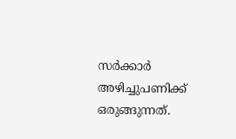സർക്കാർ അഴിച്ചുപണിക്ക് ഒരുങ്ങുന്നത്.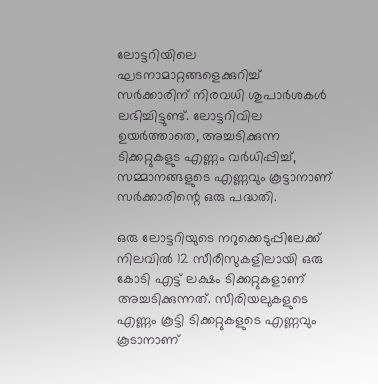ലോട്ടറിയിലെ ഘടനാമാറ്റങ്ങളെക്കുറിച്ച് സർക്കാരിന് നിരവധി ശുപാർശകൾ ലഭിച്ചിട്ടുണ്ട്. ലോട്ടറിവില ഉയർത്താതെ, അച്ചടിക്കുന്ന ടിക്കറ്റുകളുട എണ്ണം വർധിപ്പിച്ച്, സമ്മാനങ്ങളുടെ എണ്ണവും കൂട്ടാനാണ് സർക്കാരിന്റെ ഒരു പദ്ധതി.

ഒരു ലോട്ടറിയുടെ നറുക്കെടുപ്പിലേക്ക് നിലവിൽ 12 സീരീസുകളിലായി ഒരു കോടി എട്ട് ലക്ഷം ടിക്കറ്റുകളാണ് അച്ചടിക്കുന്നത്. സീരിയലുകളുടെ എണ്ണം കൂട്ടി ടിക്കറ്റുകളുടെ എണ്ണവും കൂടാനാണ്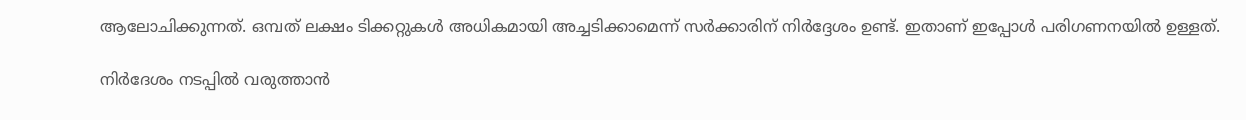ആലോചിക്കുന്നത്. ഒമ്പത് ലക്ഷം ടിക്കറ്റുകൾ അധികമായി അച്ചടിക്കാമെന്ന് സർക്കാരിന് നിർദ്ദേശം ഉണ്ട്. ഇതാണ് ഇപ്പോൾ പരിഗണനയിൽ ഉള്ളത്.

നിർദേശം നടപ്പിൽ വരുത്താൻ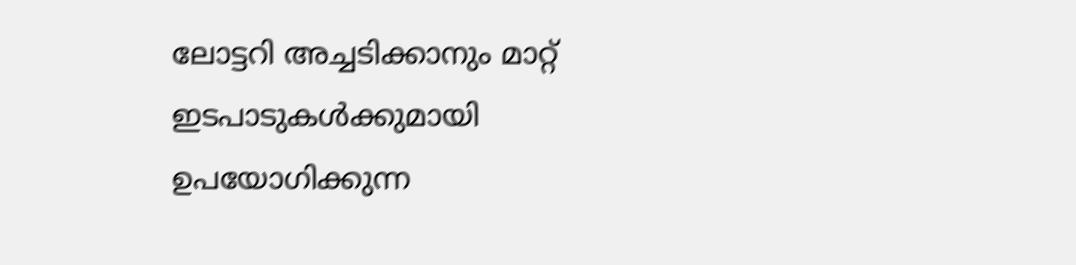ലോട്ടറി അച്ചടിക്കാനും മാറ്റ് ഇടപാടുകൾക്കുമായി ഉപയോഗിക്കുന്ന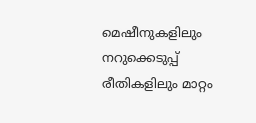മെഷീനുകളിലും നറുക്കെടുപ്പ് രീതികളിലും മാറ്റം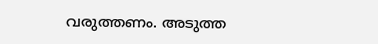വരുത്തണം. അടുത്ത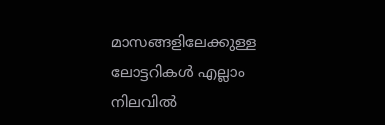മാസങ്ങളിലേക്കുള്ള ലോട്ടറികൾ എല്ലാം നിലവിൽ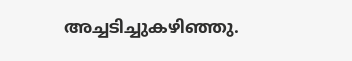അച്ചടിച്ചുകഴിഞ്ഞു.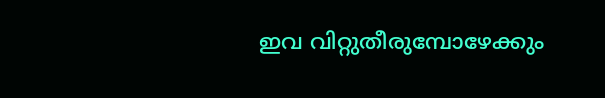ഇവ വിറ്റുതീരുമ്പോഴേക്കും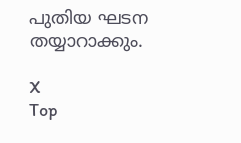പുതിയ ഘടന തയ്യാറാക്കും.

X
Top